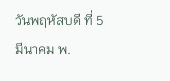วันพฤหัสบดี ที่ 5 มีนาคม พ.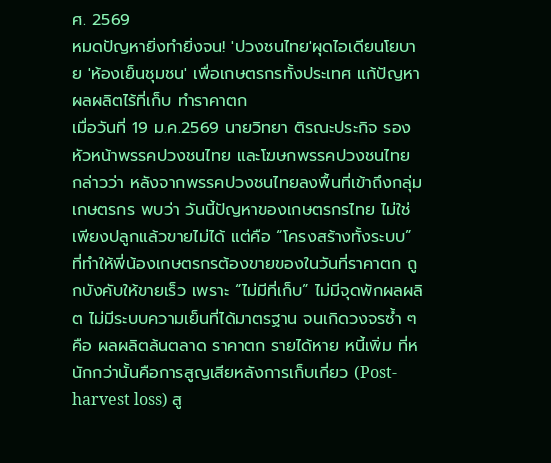ศ. 2569
หมดปัญหายิ่งทำยิ่งจน! 'ปวงชนไทย'ผุดไอเดียนโยบาย 'ห้องเย็นชุมชน' เพื่อเกษตรกรทั้งประเทศ แก้ปัญหาผลผลิตไร้ที่เก็บ ทำราคาตก
เมื่อวันที่ 19 ม.ค.2569 นายวิทยา ติรณะประกิจ รองหัวหน้าพรรคปวงชนไทย และโฆษกพรรคปวงชนไทย กล่าวว่า หลังจากพรรคปวงชนไทยลงพื้นที่เข้าถึงกลุ่มเกษตรกร พบว่า วันนี้ปัญหาของเกษตรกรไทย ไม่ใช่เพียงปลูกแล้วขายไม่ได้ แต่คือ “โครงสร้างทั้งระบบ” ที่ทำให้พี่น้องเกษตรกรต้องขายของในวันที่ราคาตก ถูกบังคับให้ขายเร็ว เพราะ “ไม่มีที่เก็บ” ไม่มีจุดพักผลผลิต ไม่มีระบบความเย็นที่ได้มาตรฐาน จนเกิดวงจรซ้ำ ๆ คือ ผลผลิตล้นตลาด ราคาตก รายได้หาย หนี้เพิ่ม ที่หนักกว่านั้นคือการสูญเสียหลังการเก็บเกี่ยว (Post-harvest loss) สู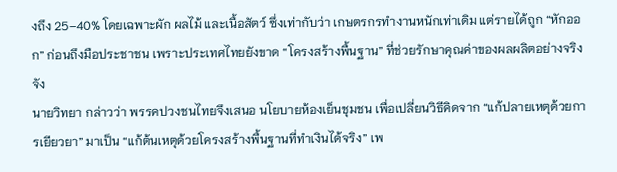งถึง 25–40% โดยเฉพาะผัก ผลไม้ และเนื้อสัตว์ ซึ่งเท่ากับว่า เกษตรกรทำงานหนักเท่าเดิม แต่รายได้ถูก “หักออก” ก่อนถึงมือประชาชน เพราะประเทศไทยยังขาด “โครงสร้างพื้นฐาน” ที่ช่วยรักษาคุณค่าของผลผลิตอย่างจริงจัง
นายวิทยา กล่าวว่า พรรคปวงชนไทยจึงเสนอ นโยบายห้องเย็นชุมชน เพื่อเปลี่ยนวิธีคิดจาก “แก้ปลายเหตุด้วยการเยียวยา” มาเป็น “แก้ต้นเหตุด้วยโครงสร้างพื้นฐานที่ทำเงินได้จริง” เพ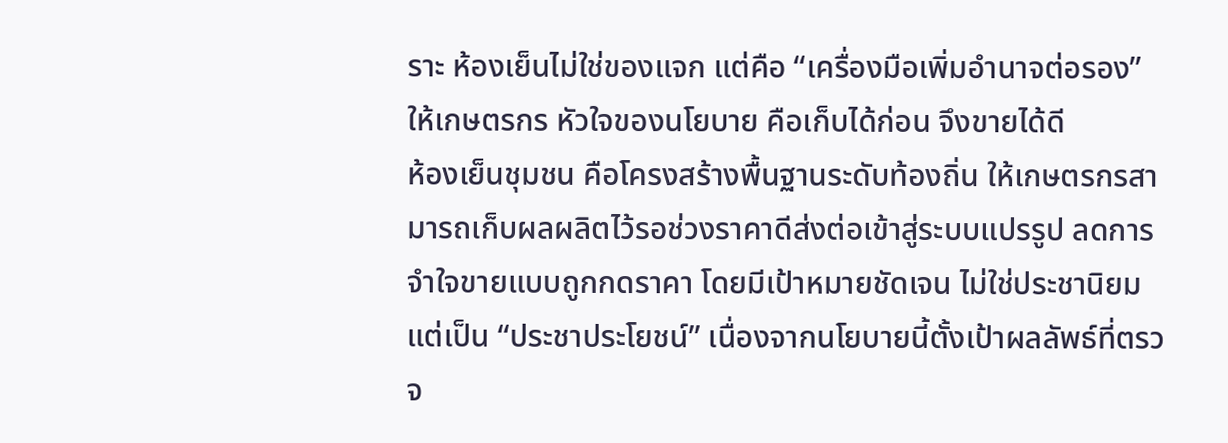ราะ ห้องเย็นไม่ใช่ของแจก แต่คือ “เครื่องมือเพิ่มอำนาจต่อรอง” ให้เกษตรกร หัวใจของนโยบาย คือเก็บได้ก่อน จึงขายได้ดี
ห้องเย็นชุมชน คือโครงสร้างพื้นฐานระดับท้องถิ่น ให้เกษตรกรสามารถเก็บผลผลิตไว้รอช่วงราคาดีส่งต่อเข้าสู่ระบบแปรรูป ลดการจำใจขายแบบถูกกดราคา โดยมีเป้าหมายชัดเจน ไม่ใช่ประชานิยม แต่เป็น “ประชาประโยชน์” เนื่องจากนโยบายนี้ตั้งเป้าผลลัพธ์ที่ตรวจ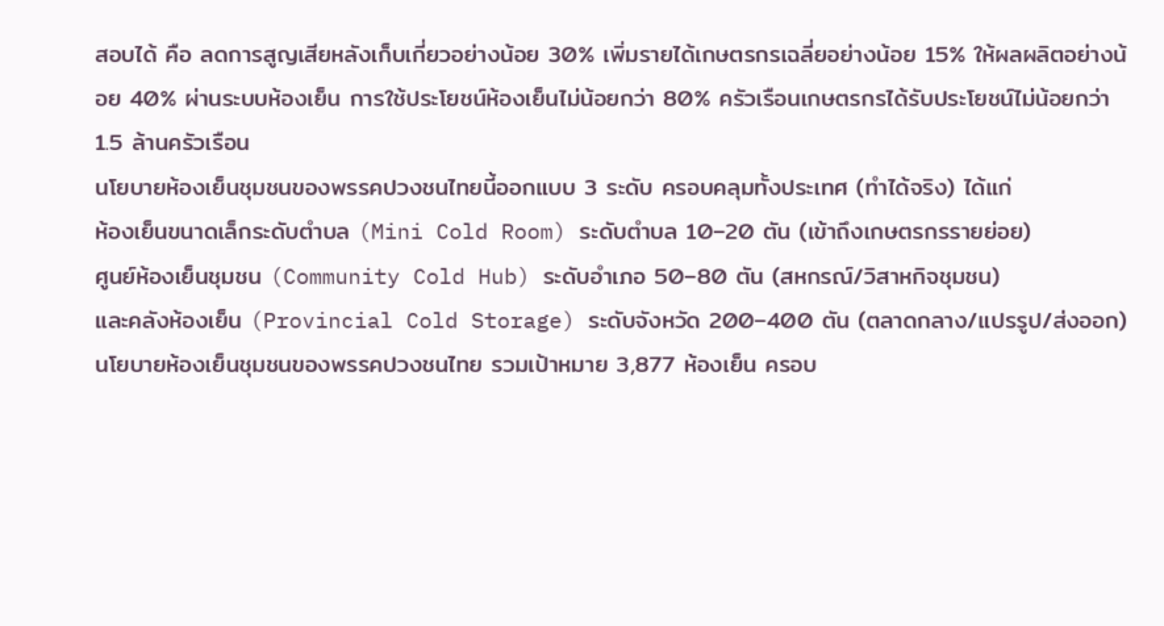สอบได้ คือ ลดการสูญเสียหลังเก็บเกี่ยวอย่างน้อย 30% เพิ่มรายได้เกษตรกรเฉลี่ยอย่างน้อย 15% ให้ผลผลิตอย่างน้อย 40% ผ่านระบบห้องเย็น การใช้ประโยชน์ห้องเย็นไม่น้อยกว่า 80% ครัวเรือนเกษตรกรได้รับประโยชน์ไม่น้อยกว่า 1.5 ล้านครัวเรือน
นโยบายห้องเย็นชุมชนของพรรคปวงชนไทยนี้ออกแบบ 3 ระดับ ครอบคลุมทั้งประเทศ (ทำได้จริง) ได้แก่
ห้องเย็นขนาดเล็กระดับตำบล (Mini Cold Room) ระดับตำบล 10–20 ตัน (เข้าถึงเกษตรกรรายย่อย)
ศูนย์ห้องเย็นชุมชน (Community Cold Hub) ระดับอำเภอ 50–80 ตัน (สหกรณ์/วิสาหกิจชุมชน)
และคลังห้องเย็น (Provincial Cold Storage) ระดับจังหวัด 200–400 ตัน (ตลาดกลาง/แปรรูป/ส่งออก)
นโยบายห้องเย็นชุมชนของพรรคปวงชนไทย รวมเป้าหมาย 3,877 ห้องเย็น ครอบ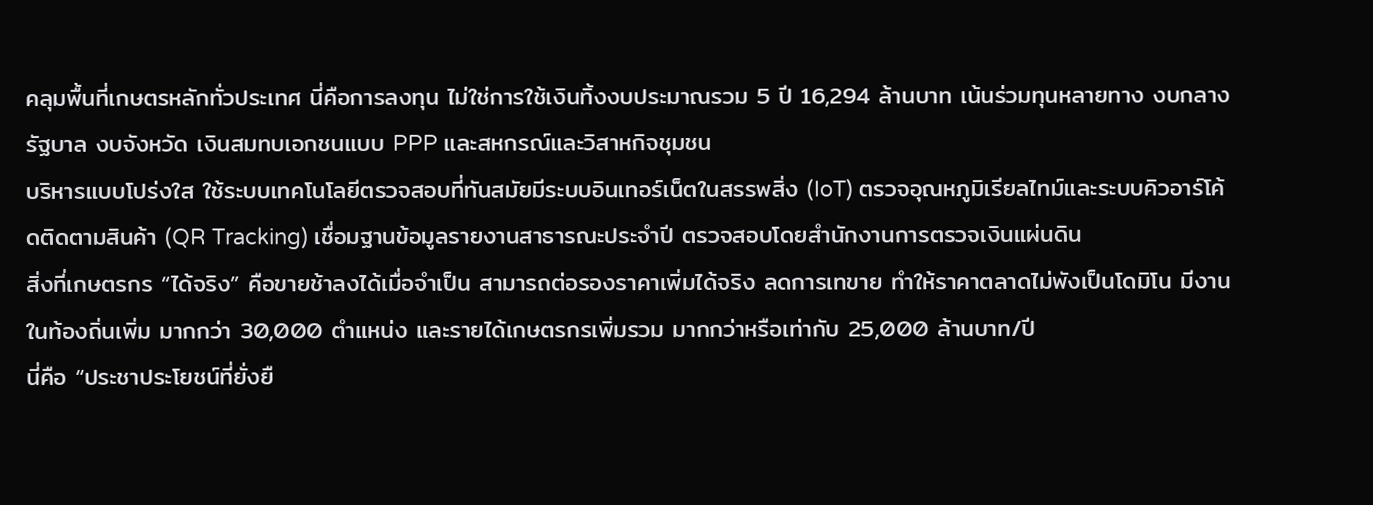คลุมพื้นที่เกษตรหลักทั่วประเทศ นี่คือการลงทุน ไม่ใช่การใช้เงินทิ้งงบประมาณรวม 5 ปี 16,294 ล้านบาท เน้นร่วมทุนหลายทาง งบกลางรัฐบาล งบจังหวัด เงินสมทบเอกชนแบบ PPP และสหกรณ์และวิสาหกิจชุมชน
บริหารแบบโปร่งใส ใช้ระบบเทคโนโลยีตรวจสอบที่ทันสมัยมีระบบอินเทอร์เน็ตในสรรพสิ่ง (IoT) ตรวจอุณหภูมิเรียลไทม์และระบบคิวอาร์โค้ดติดตามสินค้า (QR Tracking) เชื่อมฐานข้อมูลรายงานสาธารณะประจำปี ตรวจสอบโดยสำนักงานการตรวจเงินแผ่นดิน
สิ่งที่เกษตรกร “ได้จริง” คือขายช้าลงได้เมื่อจำเป็น สามารถต่อรองราคาเพิ่มได้จริง ลดการเทขาย ทำให้ราคาตลาดไม่พังเป็นโดมิโน มีงานในท้องถิ่นเพิ่ม มากกว่า 30,000 ตำแหน่ง และรายได้เกษตรกรเพิ่มรวม มากกว่าหรือเท่ากับ 25,000 ล้านบาท/ปี
นี่คือ “ประชาประโยชน์ที่ยั่งยื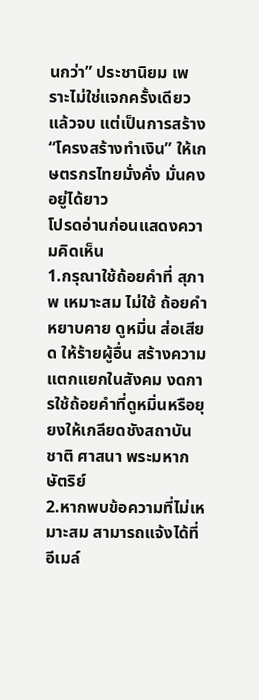นกว่า” ประชานิยม เพราะไม่ใช่แจกครั้งเดียวแล้วจบ แต่เป็นการสร้าง “โครงสร้างทำเงิน” ให้เกษตรกรไทยมั่งคั่ง มั่นคงอยู่ได้ยาว
โปรดอ่านก่อนแสดงความคิดเห็น
1.กรุณาใช้ถ้อยคำที่ สุภาพ เหมาะสม ไม่ใช้ ถ้อยคำหยาบคาย ดูหมิ่น ส่อเสียด ให้ร้ายผู้อื่น สร้างความแตกแยกในสังคม งดการใช้ถ้อยคำที่ดูหมิ่นหรือยุยงให้เกลียดชังสถาบันชาติ ศาสนา พระมหากษัตริย์
2.หากพบข้อความที่ไม่เหมาะสม สามารถแจ้งได้ที่อีเมล์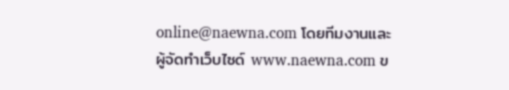online@naewna.com โดยทีมงานและผู้จัดทำเว็บไซด์ www.naewna.com ข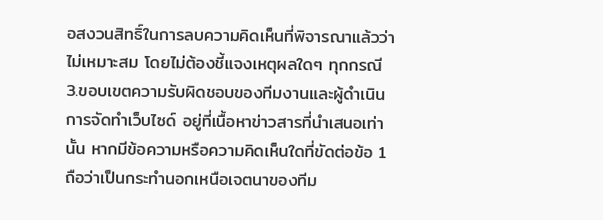อสงวนสิทธิ์ในการลบความคิดเห็นที่พิจารณาแล้วว่าไม่เหมาะสม โดยไม่ต้องชี้แจงเหตุผลใดๆ ทุกกรณี
3.ขอบเขตความรับผิดชอบของทีมงานและผู้ดำเนินการจัดทำเว็บไซด์ อยู่ที่เนื้อหาข่าวสารที่นำเสนอเท่านั้น หากมีข้อความหรือความคิดเห็นใดที่ขัดต่อข้อ 1 ถือว่าเป็นกระทำนอกเหนือเจตนาของทีม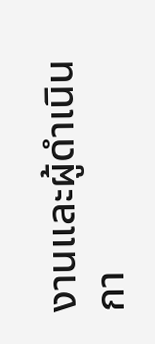งานและผู้ดำเนินกา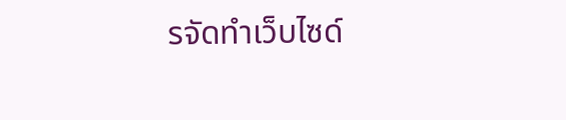รจัดทำเว็บไซด์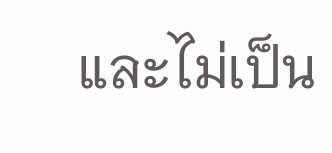และไม่เป็น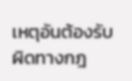เหตุอันต้องรับผิดทางกฎ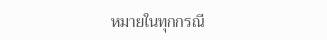หมายในทุกกรณี